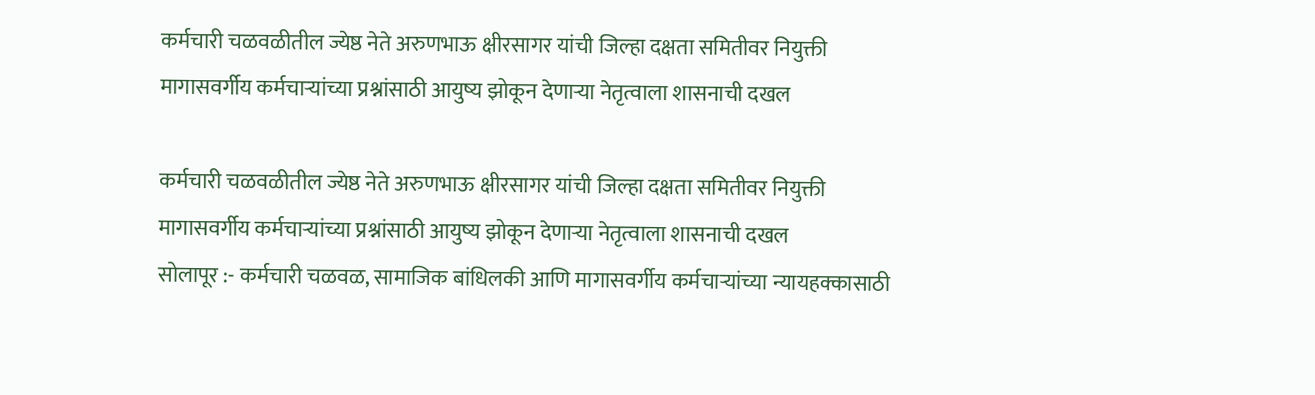कर्मचारी चळवळीतील ज्येष्ठ नेते अरुणभाऊ क्षीरसागर यांची जिल्हा दक्षता समितीवर नियुक्ती
मागासवर्गीय कर्मचाऱ्यांच्या प्रश्नांसाठी आयुष्य झोकून देणाऱ्या नेतृत्वाला शासनाची दखल

कर्मचारी चळवळीतील ज्येष्ठ नेते अरुणभाऊ क्षीरसागर यांची जिल्हा दक्षता समितीवर नियुक्ती
मागासवर्गीय कर्मचाऱ्यांच्या प्रश्नांसाठी आयुष्य झोकून देणाऱ्या नेतृत्वाला शासनाची दखल
सोलापूर :- कर्मचारी चळवळ, सामाजिक बांधिलकी आणि मागासवर्गीय कर्मचाऱ्यांच्या न्यायहक्कासाठी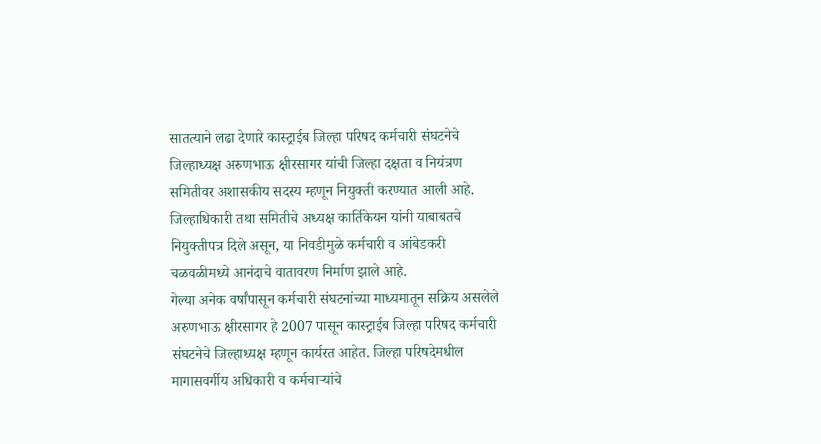सातत्याने लढा देणारे कास्ट्राईब जिल्हा परिषद कर्मचारी संघटनेचे जिल्हाध्यक्ष अरुणभाऊ क्षीरसागर यांची जिल्हा दक्षता व नियंत्रण समितीवर अशासकीय सदस्य म्हणून नियुक्ती करण्यात आली आहे. जिल्हाधिकारी तथा समितीचे अध्यक्ष कार्तिकेयन यांनी याबाबतचे नियुक्तीपत्र दिले असून, या निवडीमुळे कर्मचारी व आंबेडकरी चळवळीमध्ये आनंदाचे वातावरण निर्माण झाले आहे.
गेल्या अनेक वर्षांपासून कर्मचारी संघटनांच्या माध्यमातून सक्रिय असलेले अरुणभाऊ क्षीरसागर हे 2007 पासून कास्ट्राईब जिल्हा परिषद कर्मचारी संघटनेचे जिल्हाध्यक्ष म्हणून कार्यरत आहेत. जिल्हा परिषदेमधील मागासवर्गीय अधिकारी व कर्मचाऱ्यांचे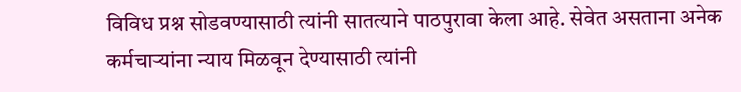विविध प्रश्न सोडवण्यासाठी त्यांनी सातत्याने पाठपुरावा केला आहे. सेवेत असताना अनेक कर्मचाऱ्यांना न्याय मिळवून देण्यासाठी त्यांनी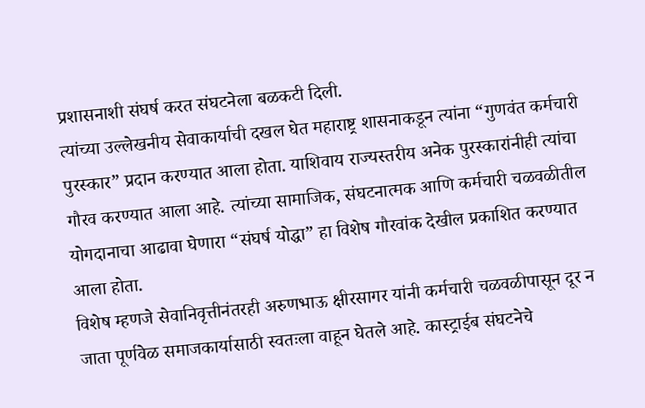प्रशासनाशी संघर्ष करत संघटनेला बळकटी दिली.
त्यांच्या उल्लेखनीय सेवाकार्याची दखल घेत महाराष्ट्र शासनाकडून त्यांना “गुणवंत कर्मचारी पुरस्कार” प्रदान करण्यात आला होता. याशिवाय राज्यस्तरीय अनेक पुरस्कारांनीही त्यांचा गौरव करण्यात आला आहे. त्यांच्या सामाजिक, संघटनात्मक आणि कर्मचारी चळवळीतील योगदानाचा आढावा घेणारा “संघर्ष योद्धा” हा विशेष गौरवांक देखील प्रकाशित करण्यात आला होता.
विशेष म्हणजे सेवानिवृत्तीनंतरही अरुणभाऊ क्षीरसागर यांनी कर्मचारी चळवळीपासून दूर न जाता पूर्णवेळ समाजकार्यासाठी स्वतःला वाहून घेतले आहे. कास्ट्राईब संघटनेचे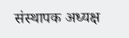संस्थापक अध्यक्ष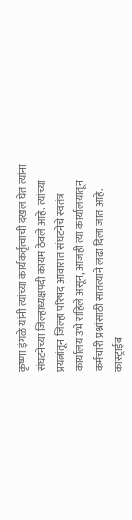कृष्णा इंगळे यांनी त्यांच्या कार्यकर्तृत्वाची दखल घेत त्यांना संघटनेच्या जिल्हाध्यक्षपदी कायम ठेवले आहे. त्यांच्या प्रयत्नांतून जिल्हा परिषद आवारात संघटनेचे स्वतंत्र कार्यालय उभे राहिले असून, आजही त्या कार्यालयातून कर्मचारी प्रश्नांसाठी सातत्याने लढा दिला जात आहे.
कास्ट्राईब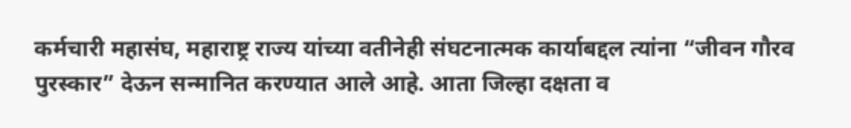कर्मचारी महासंघ, महाराष्ट्र राज्य यांच्या वतीनेही संघटनात्मक कार्याबद्दल त्यांना “जीवन गौरव पुरस्कार” देऊन सन्मानित करण्यात आले आहे. आता जिल्हा दक्षता व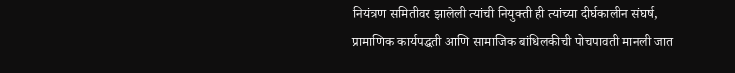नियंत्रण समितीवर झालेली त्यांची नियुक्ती ही त्यांच्या दीर्घकालीन संघर्ष, प्रामाणिक कार्यपद्धती आणि सामाजिक बांधिलकीची पोचपावती मानली जात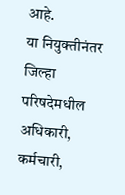आहे.
या नियुक्तीनंतर जिल्हा परिषदेमधील अधिकारी, कर्मचारी,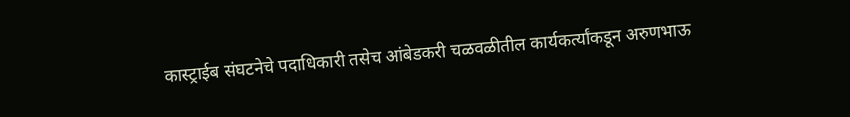कास्ट्राईब संघटनेचे पदाधिकारी तसेच आंबेडकरी चळवळीतील कार्यकर्त्यांकडून अरुणभाऊ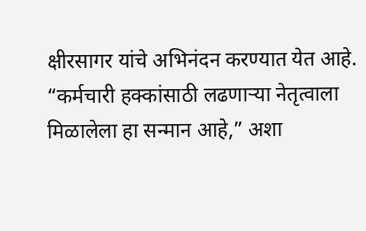क्षीरसागर यांचे अभिनंदन करण्यात येत आहे. “कर्मचारी हक्कांसाठी लढणाऱ्या नेतृत्वाला मिळालेला हा सन्मान आहे,” अशा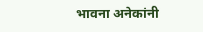भावना अनेकांनी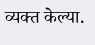व्यक्त केल्या.